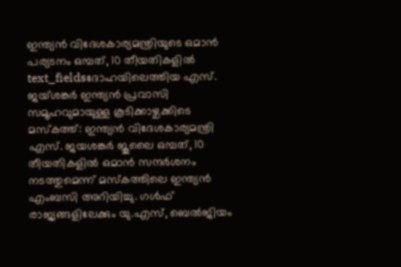ഇന്ത്യൻ വിദേശകാര്യമന്ത്രിയുടെ ഒമാൻ പര്യടനം ഒമ്പത്, 10 തീയതികളിൽ
text_fieldsദോഹയിലെത്തിയ എസ്. ജയ്ശങ്കർ ഇന്ത്യൻ പ്രവാസി സമൂഹവുമായുള്ള കൂടിക്കാഴ്ചക്കിടെ
മസ്കത്ത്: ഇന്ത്യൻ വിദേശകാര്യമന്ത്രി എസ്. ജയശങ്കർ ജൂലൈ ഒമ്പത്, 10 തീയതികളിൽ ഒമാൻ സന്ദർശനം നടത്തുമെന്ന് മസ്കത്തിലെ ഇന്ത്യൻ എംബസി അറിയിച്ചു. ഗൾഫ് രാജ്യങ്ങളിലേക്കും യു.എസ്, ബെൽജിയം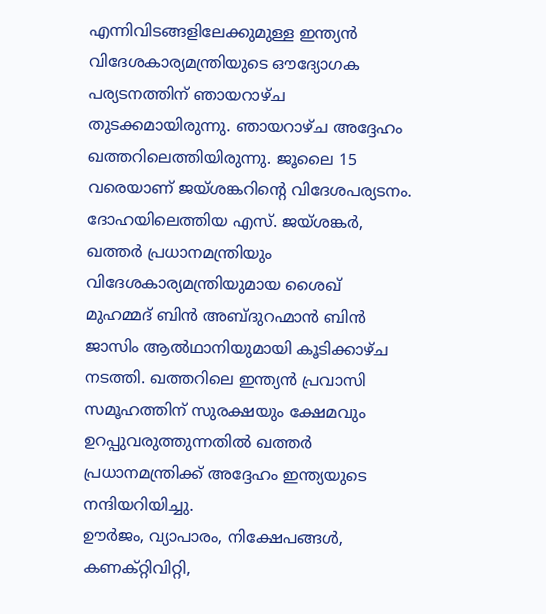എന്നിവിടങ്ങളിലേക്കുമുള്ള ഇന്ത്യൻ വിദേശകാര്യമന്ത്രിയുടെ ഔദ്യോഗക പര്യടനത്തിന് ഞായറാഴ്ച തുടക്കമായിരുന്നു. ഞായറാഴ്ച അദ്ദേഹം ഖത്തറിലെത്തിയിരുന്നു. ജൂലൈ 15 വരെയാണ് ജയ്ശങ്കറിന്റെ വിദേശപര്യടനം.
ദോഹയിലെത്തിയ എസ്. ജയ്ശങ്കർ, ഖത്തർ പ്രധാനമന്ത്രിയും വിദേശകാര്യമന്ത്രിയുമായ ശൈഖ് മുഹമ്മദ് ബിൻ അബ്ദുറഹ്മാൻ ബിൻ ജാസിം ആൽഥാനിയുമായി കൂടിക്കാഴ്ച നടത്തി. ഖത്തറിലെ ഇന്ത്യൻ പ്രവാസി സമൂഹത്തിന് സുരക്ഷയും ക്ഷേമവും ഉറപ്പുവരുത്തുന്നതിൽ ഖത്തർ പ്രധാനമന്ത്രിക്ക് അദ്ദേഹം ഇന്ത്യയുടെ നന്ദിയറിയിച്ചു.
ഊർജം, വ്യാപാരം, നിക്ഷേപങ്ങൾ, കണക്റ്റിവിറ്റി,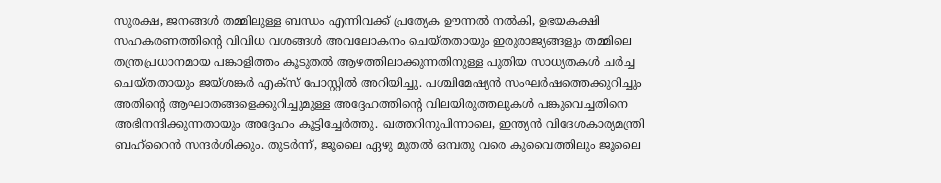സുരക്ഷ, ജനങ്ങൾ തമ്മിലുള്ള ബന്ധം എന്നിവക്ക് പ്രത്യേക ഊന്നൽ നൽകി, ഉഭയകക്ഷി സഹകരണത്തിന്റെ വിവിധ വശങ്ങൾ അവലോകനം ചെയ്തതായും ഇരുരാജ്യങ്ങളും തമ്മിലെ തന്ത്രപ്രധാനമായ പങ്കാളിത്തം കൂടുതൽ ആഴത്തിലാക്കുന്നതിനുള്ള പുതിയ സാധ്യതകൾ ചർച്ച ചെയ്തതായും ജയ്ശങ്കർ എക്സ് പോസ്റ്റിൽ അറിയിച്ചു. പശ്ചിമേഷ്യൻ സംഘർഷത്തെക്കുറിച്ചും അതിന്റെ ആഘാതങ്ങളെക്കുറിച്ചുമുള്ള അദ്ദേഹത്തിന്റെ വിലയിരുത്തലുകൾ പങ്കുവെച്ചതിനെ അഭിനന്ദിക്കുന്നതായും അദ്ദേഹം കൂട്ടിച്ചേർത്തു. ഖത്തറിനുപിന്നാലെ, ഇന്ത്യൻ വിദേശകാര്യമന്ത്രി ബഹ്റൈൻ സന്ദർശിക്കും. തുടർന്ന്, ജൂലൈ ഏഴു മുതൽ ഒമ്പതു വരെ കുവൈത്തിലും ജൂലൈ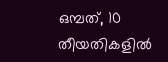ഒമ്പത്, 10 തീയതികളിൽ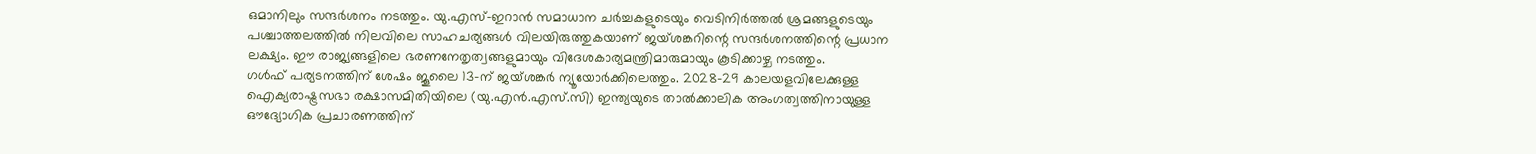ഒമാനിലും സന്ദർശനം നടത്തും. യു.എസ്-ഇറാൻ സമാധാന ചർച്ചകളുടെയും വെടിനിർത്തൽ ശ്രമങ്ങളുടെയും പശ്ചാത്തലത്തിൽ നിലവിലെ സാഹചര്യങ്ങൾ വിലയിരുത്തുകയാണ് ജയ്ശങ്കറിന്റെ സന്ദർശനത്തിന്റെ പ്രധാന ലക്ഷ്യം. ഈ രാജ്യങ്ങളിലെ ഭരണനേതൃത്വങ്ങളുമായും വിദേശകാര്യമന്ത്രിമാരുമായും കൂടിക്കാഴ്ച നടത്തും.
ഗൾഫ് പര്യടനത്തിന് ശേഷം ജൂലൈ 13-ന് ജയ്ശങ്കർ ന്യൂയോർക്കിലെത്തും. 2028-29 കാലയളവിലേക്കുള്ള ഐക്യരാഷ്ട്രസഭാ രക്ഷാസമിതിയിലെ (യു.എൻ.എസ്.സി) ഇന്ത്യയുടെ താൽക്കാലിക അംഗത്വത്തിനായുള്ള ഔദ്യോഗിക പ്രചാരണത്തിന്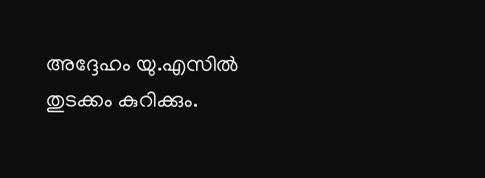അദ്ദേഹം യു.എസിൽ തുടക്കം കുറിക്കും.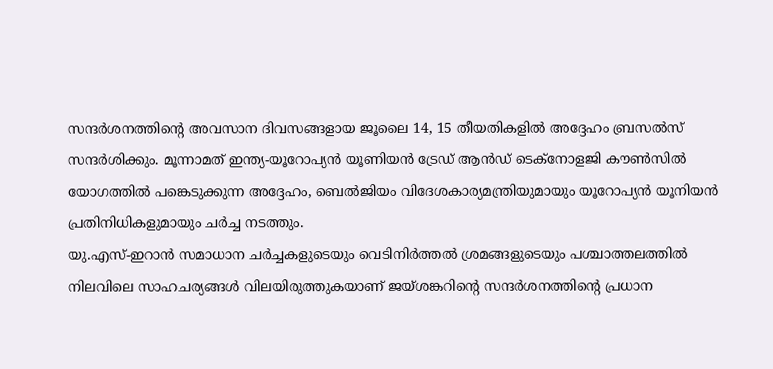സന്ദർശനത്തിന്റെ അവസാന ദിവസങ്ങളായ ജൂലൈ 14, 15 തീയതികളിൽ അദ്ദേഹം ബ്രസൽസ് സന്ദർശിക്കും. മൂന്നാമത് ഇന്ത്യ-യൂറോപ്യൻ യൂണിയൻ ട്രേഡ് ആൻഡ് ടെക്നോളജി കൗൺസിൽ യോഗത്തിൽ പങ്കെടുക്കുന്ന അദ്ദേഹം, ബെൽജിയം വിദേശകാര്യമന്ത്രിയുമായും യൂറോപ്യൻ യൂനിയൻ പ്രതിനിധികളുമായും ചർച്ച നടത്തും.
യു.എസ്-ഇറാൻ സമാധാന ചർച്ചകളുടെയും വെടിനിർത്തൽ ശ്രമങ്ങളുടെയും പശ്ചാത്തലത്തിൽ നിലവിലെ സാഹചര്യങ്ങൾ വിലയിരുത്തുകയാണ് ജയ്ശങ്കറിന്റെ സന്ദർശനത്തിന്റെ പ്രധാന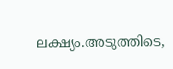ലക്ഷ്യം.അടുത്തിടെ,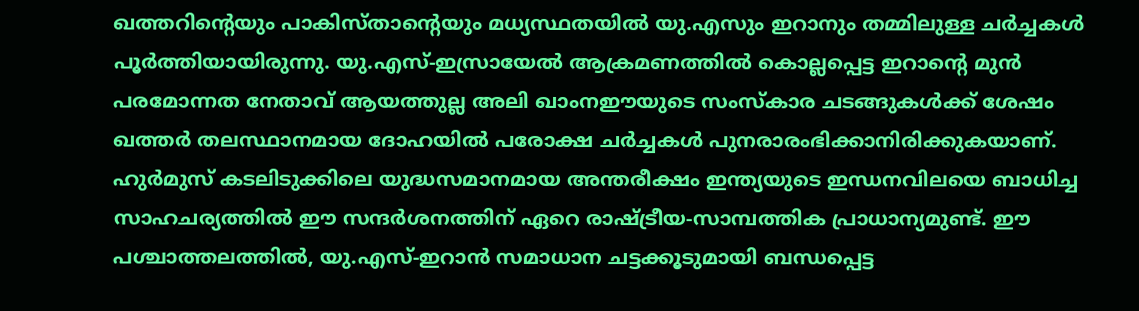ഖത്തറിന്റെയും പാകിസ്താന്റെയും മധ്യസ്ഥതയിൽ യു.എസും ഇറാനും തമ്മിലുള്ള ചർച്ചകൾ പൂർത്തിയായിരുന്നു. യു.എസ്-ഇസ്രായേൽ ആക്രമണത്തിൽ കൊല്ലപ്പെട്ട ഇറാന്റെ മുൻ പരമോന്നത നേതാവ് ആയത്തുല്ല അലി ഖാംനഈയുടെ സംസ്കാര ചടങ്ങുകൾക്ക് ശേഷം ഖത്തർ തലസ്ഥാനമായ ദോഹയിൽ പരോക്ഷ ചർച്ചകൾ പുനരാരംഭിക്കാനിരിക്കുകയാണ്.
ഹുർമുസ് കടലിടുക്കിലെ യുദ്ധസമാനമായ അന്തരീക്ഷം ഇന്ത്യയുടെ ഇന്ധനവിലയെ ബാധിച്ച സാഹചര്യത്തിൽ ഈ സന്ദർശനത്തിന് ഏറെ രാഷ്ട്രീയ-സാമ്പത്തിക പ്രാധാന്യമുണ്ട്. ഈ പശ്ചാത്തലത്തിൽ, യു.എസ്-ഇറാൻ സമാധാന ചട്ടക്കൂടുമായി ബന്ധപ്പെട്ട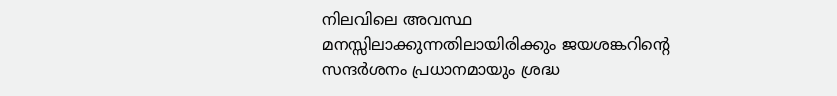നിലവിലെ അവസ്ഥ മനസ്സിലാക്കുന്നതിലായിരിക്കും ജയശങ്കറിന്റെ സന്ദർശനം പ്രധാനമായും ശ്രദ്ധ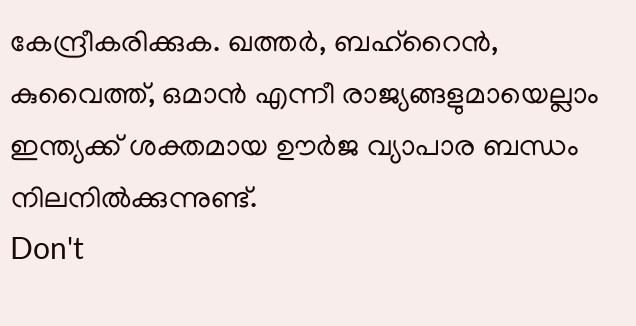കേന്ദ്രീകരിക്കുക. ഖത്തർ, ബഹ്റൈൻ, കുവൈത്ത്, ഒമാൻ എന്നീ രാജ്യങ്ങളുമായെല്ലാം ഇന്ത്യക്ക് ശക്തമായ ഊർജ വ്യാപാര ബന്ധം നിലനിൽക്കുന്നുണ്ട്.
Don't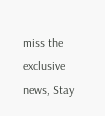miss the exclusive news, Stay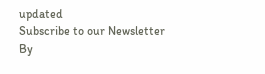updated
Subscribe to our Newsletter
By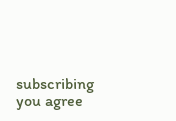subscribing you agree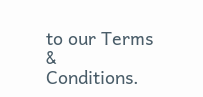to our Terms & Conditions.